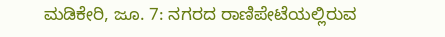ಮಡಿಕೇರಿ, ಜೂ. 7: ನಗರದ ರಾಣಿಪೇಟೆಯಲ್ಲಿರುವ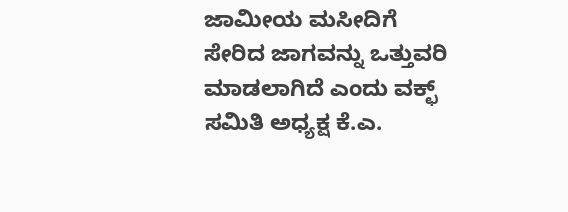ಜಾಮೀಯ ಮಸೀದಿಗೆ ಸೇರಿದ ಜಾಗವನ್ನು ಒತ್ತುವರಿ ಮಾಡಲಾಗಿದೆ ಎಂದು ವಕ್ಛ್ ಸಮಿತಿ ಅಧ್ಯಕ್ಷ ಕೆ.ಎ.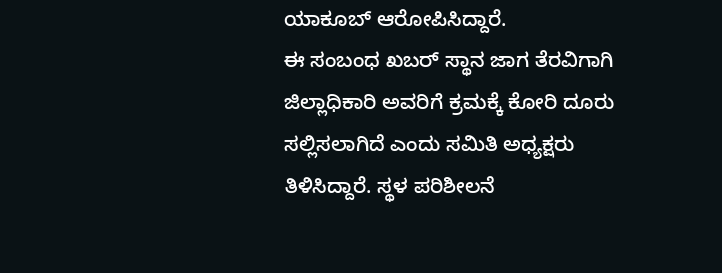ಯಾಕೂಬ್ ಆರೋಪಿಸಿದ್ದಾರೆ.
ಈ ಸಂಬಂಧ ಖಬರ್ ಸ್ಥಾನ ಜಾಗ ತೆರವಿಗಾಗಿ ಜಿಲ್ಲಾಧಿಕಾರಿ ಅವರಿಗೆ ಕ್ರಮಕ್ಕೆ ಕೋರಿ ದೂರು ಸಲ್ಲಿಸಲಾಗಿದೆ ಎಂದು ಸಮಿತಿ ಅಧ್ಯಕ್ಷರು ತಿಳಿಸಿದ್ದಾರೆ. ಸ್ಥಳ ಪರಿಶೀಲನೆ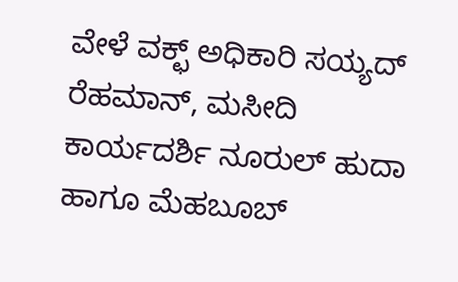ವೇಳೆ ವಕ್ಛ್ ಅಧಿಕಾರಿ ಸಯ್ಯದ್ ರೆಹಮಾನ್, ಮಸೀದಿ ಕಾರ್ಯದರ್ಶಿ ನೂರುಲ್ ಹುದಾ ಹಾಗೂ ಮೆಹಬೂಬ್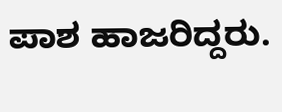ಪಾಶ ಹಾಜರಿದ್ದರು.